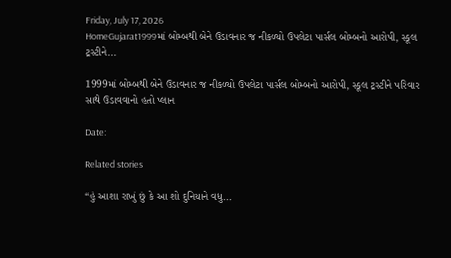Friday, July 17, 2026
HomeGujarat1999માં બોમ્બથી બેને ઉડાવનાર જ નીકળ્યો ઉપલેટા પાર્સલ બોમ્બનો આરોપી, સ્કૂલ ટ્રસ્ટીને...

1999માં બોમ્બથી બેને ઉડાવનાર જ નીકળ્યો ઉપલેટા પાર્સલ બોમ્બનો આરોપી, સ્કૂલ ટ્રસ્ટીને પરિવાર સાથે ઉડાવવાનો હતો પ્લાન

Date:

Related stories

“હું આશા રાખું છું કે આ શો દુનિયાને વધુ...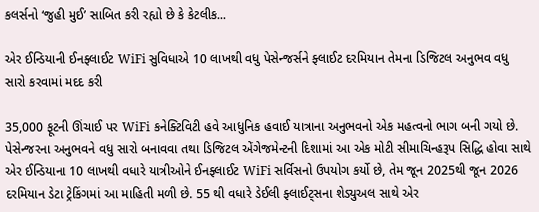કલર્સનો ‘જુહી મુઈ’ સાબિત કરી રહ્યો છે કે કેટલીક...

એર ઈન્ડિયાની ઈનફ્લાઈટ WiFi સુવિધાએ 10 લાખથી વધુ પેસેન્જર્સને ફ્લાઈટ દરમિયાન તેમના ડિજિટલ અનુભવ વધુ સારો કરવામાં મદદ કરી

35,000 ફૂટની ઊંચાઈ પર WiFi કનેક્ટિવિટી હવે આધુનિક હવાઈ યાત્રાના અનુભવનો એક મહત્વનો ભાગ બની ગયો છે. પેસેન્જરના અનુભવને વધુ સારો બનાવવા તથા ડિજિટલ એંગેજમેન્ટની દિશામાં આ એક મોટી સીમાચિન્હરૂપ સિદ્ધિ હોવા સાથે એર ઈન્ડિયાના 10 લાખથી વધારે યાત્રીઓને ઈનફ્લાઈટ WiFi સર્વિસનો ઉપયોગ કર્યો છે, તેમ જૂન 2025થી જૂન 2026 દરમિયાન ડેટા ટ્રેકિંગમાં આ માહિતી મળી છે. 55 થી વધારે ડેઈલી ફ્લાઈટ્સના શેડ્યુઅલ સાથે એર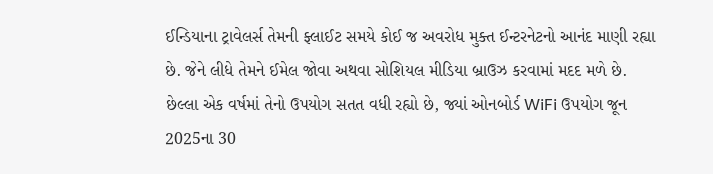ઈન્ડિયાના ટ્રાવેલર્સ તેમની ફ્લાઈટ સમયે કોઈ જ અવરોધ મુક્ત ઈન્ટરનેટનો આનંદ માણી રહ્યા છે. જેને લીધે તેમને ઈમેલ જોવા અથવા સોશિયલ મીડિયા બ્રાઉઝ કરવામાં મદદ મળે છે. છેલ્લા એક વર્ષમાં તેનો ઉપયોગ સતત વધી રહ્યો છે, જ્યાં ઓનબોર્ડ WiFi ઉપયોગ જૂન 2025ના 30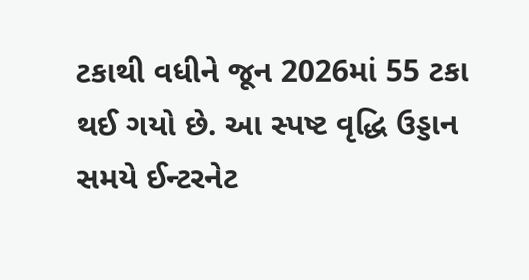ટકાથી વધીને જૂન 2026માં 55 ટકા થઈ ગયો છે. આ સ્પષ્ટ વૃદ્ધિ ઉડ્ડાન સમયે ઈન્ટરનેટ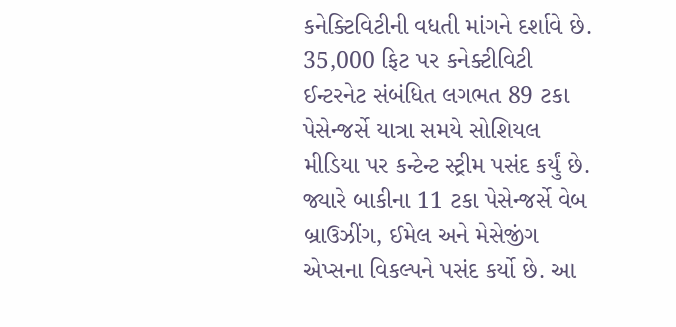કનેક્ટિવિટીની વધતી માંગને દર્શાવે છે. 35,000 ફિટ પર કનેક્ટીવિટી ઈન્ટરનેટ સંબંધિત લગભત 89 ટકા પેસેન્જર્સે યાત્રા સમયે સોશિયલ મીડિયા પર કન્ટેન્ટ સ્ટ્રીમ પસંદ કર્યું છે. જ્યારે બાકીના 11 ટકા પેસેન્જર્સે વેબ બ્રાઉઝીંગ, ઈમેલ અને મેસેજીંગ એપ્સના વિકલ્પને પસંદ કર્યો છે. આ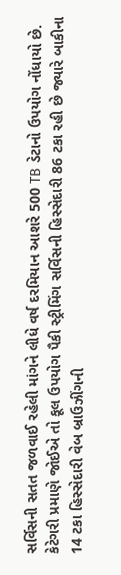સર્વિસની સતત જળવાઈ રહેલી માંગને લીધે વર્ષ દરમિયાન આશરે 500 TB ડેટાનો ઉપયોગ નોંધાયો છે. કેટેગરી પ્રમાણે જોઈએ તો કૂલ ઉપયોગ પૈકી સ્ટ્રીમિંગ સર્વિસની હિસ્સેદારી 86 ટકા રહી છે જ્યારે બાકીના 14 ટકા હિસ્સેદારી વેબ બ્રાઉઝીંગની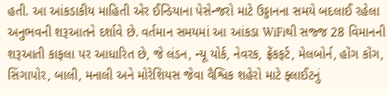હતી. આ આંકડાકીય માહિતી એર ઈન્ડિયાના પેસેન્જરો માટે ઉડ્ડાનના સમયે બદલાઈ રહેલા અનુભવની શરૂઆતને દર્શાવે છે. વર્તમાન સમયમાં આ આંકડા WiFiથી સજ્જ 28 વિમાનની શરૂઆતી કાફલા પર આધારિત છે, જે લંડન, ન્યૂ યોર્ક, નેવરક, ફ્રેંકફર્ટ, મેલબોર્ન, હોંગ કોંગ, સિંગાપોર, બાલી, મનાલી અને મોરેશિયસ જેવા વૈશ્વિક શહેરો માટે ફ્લાઈટનું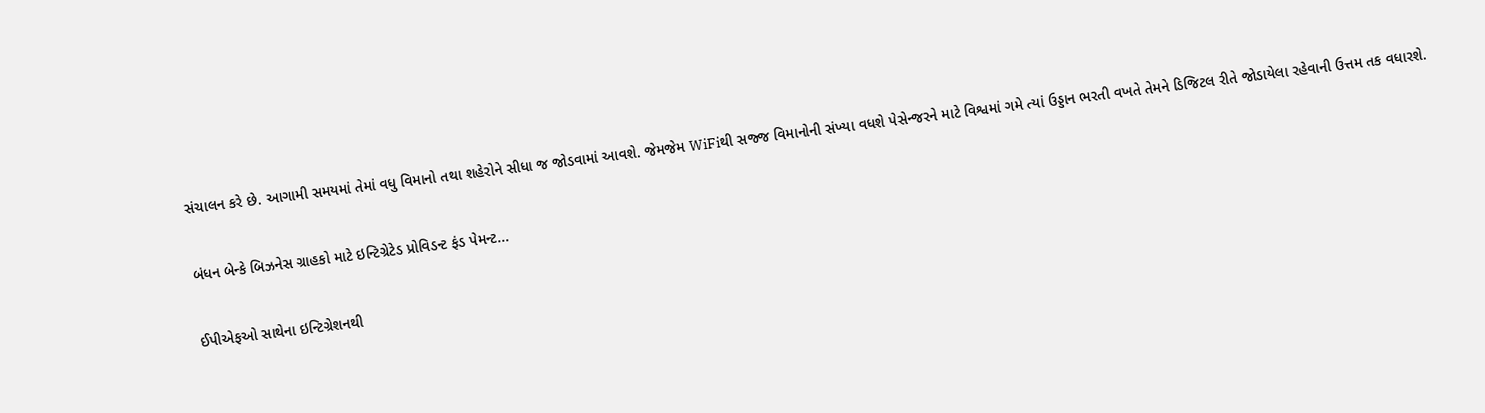સંચાલન કરે છે. આગામી સમયમાં તેમાં વધુ વિમાનો તથા શહેરોને સીધા જ જોડવામાં આવશે. જેમજેમ WiFiથી સજ્જ વિમાનોની સંખ્યા વધશે પેસેન્જરને માટે વિશ્વમાં ગમે ત્યાં ઉડ્ડાન ભરતી વખતે તેમને ડિજિટલ રીતે જોડાયેલા રહેવાની ઉત્તમ તક વધારશે.

બંધન બેન્કે બિઝનેસ ગ્રાહકો માટે ઇન્ટિગ્રેટેડ પ્રોવિડન્ટ ફંડ પેમન્ટ...

ઈપીએફઓ સાથેના ઇન્ટિગ્રેશનથી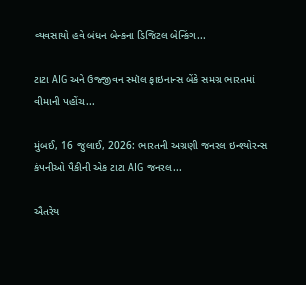વ્યવસાયો હવે બંધન બેન્કના ડિજિટલ બેન્કિંગ...

ટાટા AIG અને ઉજ્જીવન સ્મૉલ ફાઇનાન્સ બેંકે સમગ્ર ભારતમાં વીમાની પહોંચ...

મુંબઈ, 16 જુલાઈ, 2026: ભારતની અગ્રણી જનરલ ઇન્શ્યોરન્સ કંપનીઓ પૈકીની એક ટાટા AIG જનરલ...

ઐતરેય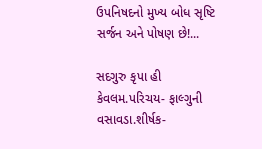ઉપનિષદનો મુખ્ય બોધ સૃષ્ટિ સર્જન અને પોષણ છે!...

સદગુરુ કૃપા હી કેવલમ.પરિચય- ફાલ્ગુની વસાવડા.શીર્ષક-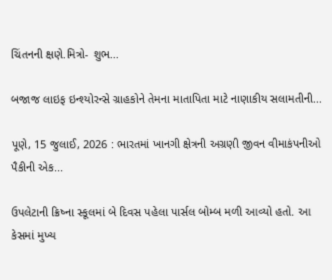ચિંતનની ક્ષણે.મિત્રો- શુભ...

બજાજ લાઇફ ઇન્શ્યોરન્સે ગ્રાહકોને તેમના માતાપિતા માટે નાણાકીય સલામતીની...

પૂણે, 15 જુલાઈ, 2026 : ભારતમાં ખાનગી ક્ષેત્રની અગ્રણી જીવન વીમાકંપનીઓ પૈકીની એક...

ઉપલેટાની ક્રિષ્ના સ્કૂલમાં બે દિવસ પહેલા પાર્સલ બોમ્બ મળી આવ્યો હતો. આ કેસમાં મુખ્ય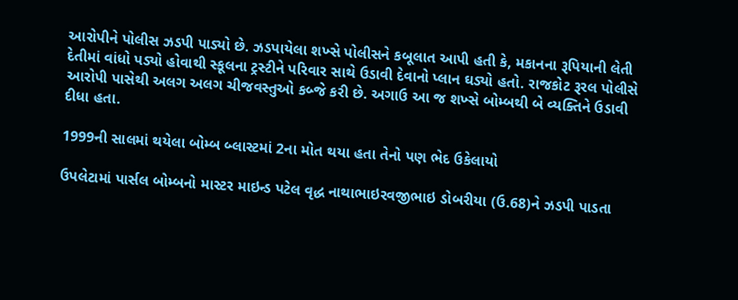આરોપીને પોલીસ ઝડપી પાડ્યો છે. ઝડપાયેલા શખ્સે પોલીસને કબૂલાત આપી હતી કે, મકાનના રૂપિયાની લેતી દેતીમાં વાંધો પડ્યો હોવાથી સ્કૂલના ટ્રસ્ટીને પરિવાર સાથે ઉડાવી દેવાનો પ્લાન ઘડ્યો હતો. રાજકોટ રૂરલ પોલીસે આરોપી પાસેથી અલગ અલગ ચીજવસ્તુઓ કબ્જે કરી છે. અગાઉ આ જ શખ્સે બોમ્બથી બે વ્યક્તિને ઉડાવી દીધા હતા.

1999ની સાલમાં થયેલા બોમ્બ બ્લાસ્ટમાં 2ના મોત થયા હતા તેનો પણ ભેદ ઉકેલાયો

ઉપલેટામાં પાર્સલ બોમ્બનો માસ્ટર માઇન્ડ પટેલ વૃદ્ધ નાથાભાઇરવજીભાઇ ડોબરીયા (ઉ.68)ને ઝડપી પાડતા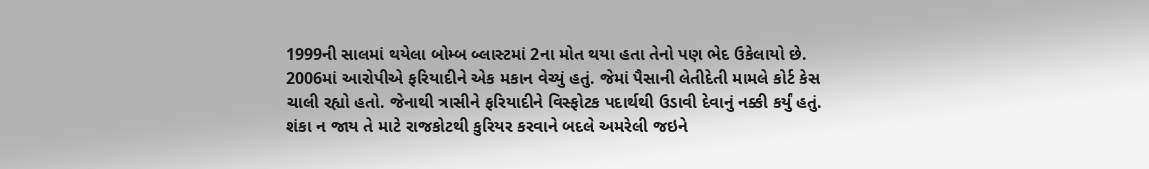1999ની સાલમાં થયેલા બોમ્બ બ્લાસ્ટમાં 2ના મોત થયા હતા તેનો પણ ભેદ ઉકેલાયો છે. 2006માં આરોપીએ ફરિયાદીને એક મકાન વેચ્યું હતું. જેમાં પૈસાની લેતીદેતી મામલે કોર્ટ કેસ ચાલી રહ્યો હતો. જેનાથી ત્રાસીને ફરિયાદીને વિસ્ફોટક પદાર્થથી ઉડાવી દેવાનું નક્કી કર્યું હતું. શંકા ન જાય તે માટે રાજકોટથી કુરિયર કરવાને બદલે અમરેલી જઇને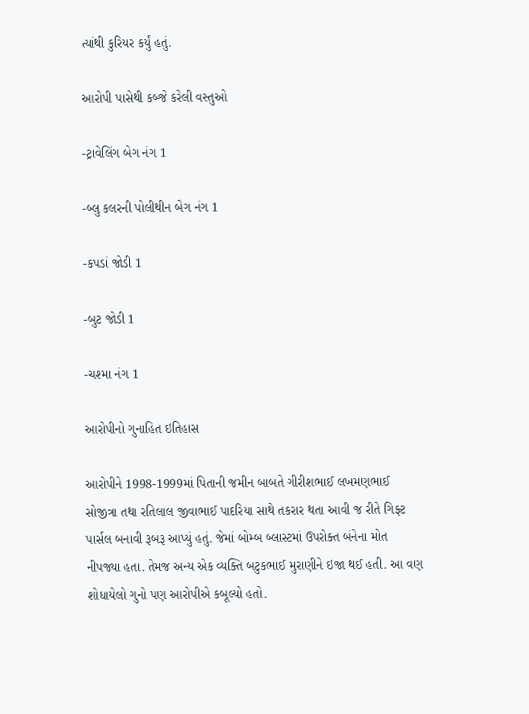ત્યાંથી કુરિયર કર્યું હતું.

આરોપી પાસેથી કબ્જે કરેલી વસ્તુઓ

-ટ્રાવેલિંગ બેગ નંગ 1

-બ્લુ કલરની પોલીથીન બેગ નંગ 1

-કપડાં જોડી 1

-બુટ જોડી 1

-ચશ્મા નંગ 1

આરોપીનો ગુનાહિત ઇતિહાસ

આરોપીને 1998-1999માં પિતાની જમીન બાબતે ગીરીશભાઈ લખમણભાઈ સોજીત્રા તથા રતિલાલ જીવાભાઈ પાદરિયા સાથે તકરાર થતા આવી જ રીતે ગિફ્ટ પાર્સલ બનાવી રૂબરૂ આપ્યું હતું. જેમાં બોમ્બ બ્લાસ્ટમાં ઉપરોક્ત બંનેના મોત નીપજ્યા હતા. તેમજ અન્ય એક વ્યક્તિ બટુકભાઈ મુરાણીને ઇજા થઈ હતી. આ વણ શોધાયેલો ગુનો પણ આરોપીએ કબૂલ્યો હતો.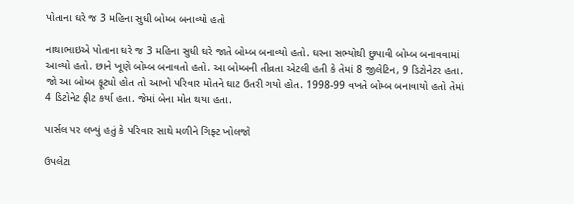પોતાના ઘરે જ 3 મહિના સુધી બોમ્બ બનાવ્યો હતો

નાથાભાઇએ પોતાના ઘરે જ 3 મહિના સુધી ઘરે જાતે બોમ્બ બનાવ્યો હતો. ઘરના સભ્યોથી છુપાવી બોમ્બ બનાવવામાં આવ્યો હતો. છાને ખૂણે બોમ્બ બનાવતો હતો. આ બોમ્બની તીવ્રતા એટલી હતી કે તેમાં 8 જીલેટિન, 9 ડિટોનેટર હતા. જો આ બોમ્બ ફૂટ્યો હોત તો આખો પરિવાર મોતને ઘાટ ઉતરી ગયો હોત. 1998-99 વખતે બોમ્બ બનાવાયો હતો તેમાં 4 ડિટોનેટ ફીટ કર્યા હતા. જેમાં બેના મોત થયા હતા.

પાર્સલ પર લખ્યું હતું કે પરિવાર સાથે મળીને ગિફ્ટ ખોલજો

ઉપલેટા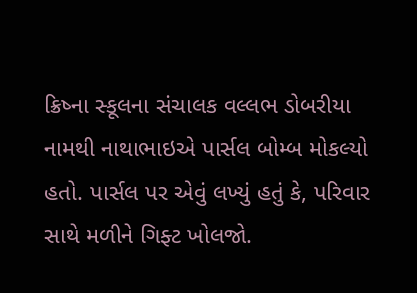ક્રિષ્ના સ્કૂલના સંચાલક વલ્લભ ડોબરીયા નામથી નાથાભાઇએ પાર્સલ બોમ્બ મોકલ્યો હતો. પાર્સલ પર એવું લખ્યું હતું કે, પરિવાર સાથે મળીને ગિફ્ટ ખોલજો.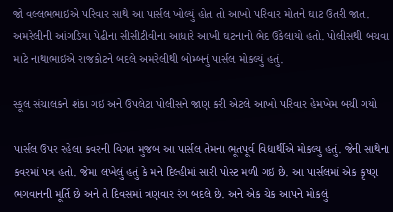જો વલ્લભભાઇએ પરિવાર સાથે આ પાર્સલ ખોલ્યું હોત તો આખો પરિવાર મોતને ઘાટ ઉતરી જાત. અમરેલીની આંગડિયા પેઢીના સીસીટીવીના આધારે આખી ઘટનાનો ભેદ ઉકેલાયો હતો. પોલીસથી બચવા માટે નાથાભાઇએ રાજકોટને બદલે અમરેલીથી બોમ્બનું પાર્સલ મોકલ્યું હતું.

સ્કૂલ સંચાલકને શંકા ગઇ અને ઉપલેટા પોલીસને જાણ કરી એટલે આખો પરિવાર હેમખેમ બચી ગયો

પાર્સલ ઉપર રહેલા કવરની વિગત મુજબ આ પાર્સલ તેમના ભૂતપૂર્વ વિદ્યાર્થીએ મોકલ્યુ હતું. જેની સાથેના કવરમાં પત્ર હતો. જેમા લખેલું હતું કે મને દિલ્હીમાં સારી પોસ્ટ મળી ગઇ છે. આ પાર્સલમાં એક કૃષ્ણ ભગવાનની મૂર્તિ છે અને તે દિવસમાં ત્રણવાર રંગ બદલે છે. અને એક ચેક આપને મોકલું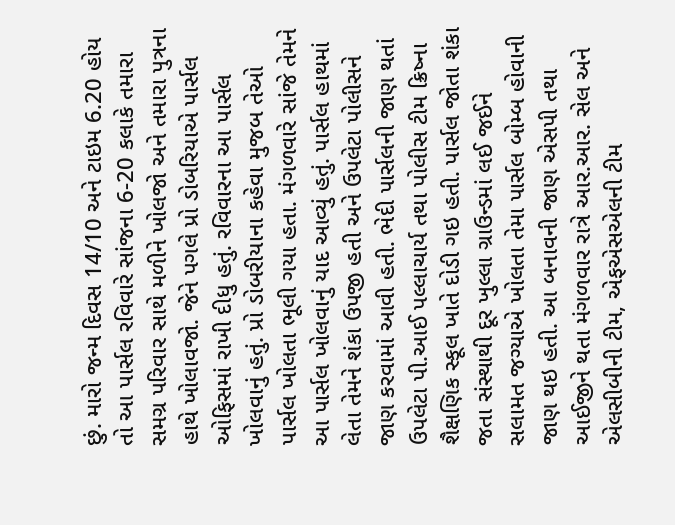છું. મારો જન્મ દિવસ 14/10 અને ટાઇમ 6.20 હોય તો આ પાર્સલ રવિવારે સાંજના 6-20 કલાકે તમારા સમગ્ર પરિવાર સાથે મળીને ખોલજો અને તમારા પુત્રના હાથે ખોલાવજો. જેને પગલે પ્રો ડોબરિયાએ પાર્સલ ઓફિસમાં રાખી દીધુ હતું. રવિવારના આ પાર્સલ ખોલવાનું હતું. પ્રો ડોબરીયાના કહેવા મુજબ તેઓ પાર્સલ ખોલતા ભૂલી ગયા હતા. મંગળવારે સાંજે તેમને આ પાર્સલ ખોલવાનું યાદ આવ્યું હતું. પાર્સલ હાથમાં લેતા તેમને શંકા ઉપજી હતી અને ઉપલેટા પોલીસને જાણ કરવામાં આવી હતી. ભેદી પાર્સલની જાણ થતાં ઉપલેટા પી.આઈ પલ્લાચાર્ય તથા પોલીસ ટીમ ક્રિષ્ના શૈક્ષણિક સ્કૂલ ખાતે દોડી ગઇ હતી. પાર્સલ જોતા શંકા જતા સંસ્થાથી દૂર ખુલ્લા ગ્રાઉન્ડમાં લઈ જઈને સલામત જગ્યાએ ખોલતા તેમા પાર્સલ બોમ્બ હોવાની જાણ થઇ હતી. આ બનાવની જાણ એસપી તથા આઈજીને થતા મંગળવાર રાત્રે આર.આર. સેલ અને એલસીબીની ટીમ, એફએસએલની ટીમ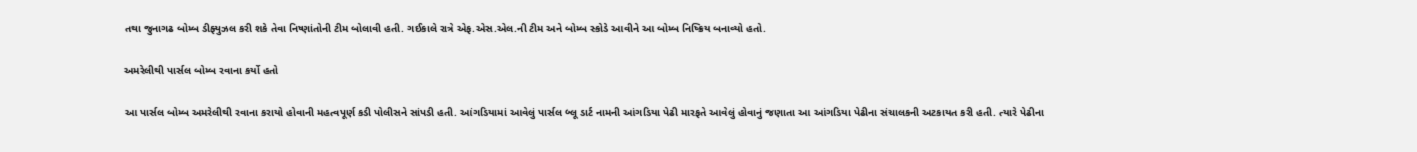તથા જુનાગઢ બોમ્બ ડીફ્યુઝલ કરી શકે તેવા નિષ્ણાંતોની ટીમ બોલાવી હતી. ગઈકાલે રાત્રે એફ.એસ.એલ.ની ટીમ અને બોમ્બ સ્કોડે આવીને આ બોમ્બ નિષ્ક્રિય બનાવ્યો હતો.

અમરેલીથી પાર્સલ બોમ્બ રવાના કર્યો હતો

આ પાર્સલ બોમ્બ અમરેલીથી રવાના કરાયો હોવાની મહત્વપૂર્ણ કડી પોલીસને સાંપડી હતી. આંગડિયામાં આવેલું પાર્સલ બ્લૂ ડાર્ટ નામની આંગડિયા પેઢી મારફતે આવેલું હોવાનું જણાતા આ આંગડિયા પેઢીના સંચાલકની અટકાયત કરી હતી. ત્યારે પેઢીના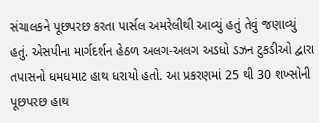સંચાલકને પૂછપરછ કરતા પાર્સલ અમરેલીથી આવ્યું હતું તેવું જણાવ્યું હતું. એસપીના માર્ગદર્શન હેઠળ અલગ-અલગ અડધો ડઝન ટુકડીઓ દ્વારા તપાસનો ધમધમાટ હાથ ધરાયો હતો. આ પ્રકરણમાં 25 થી 30 શખ્સોની પૂછપરછ હાથ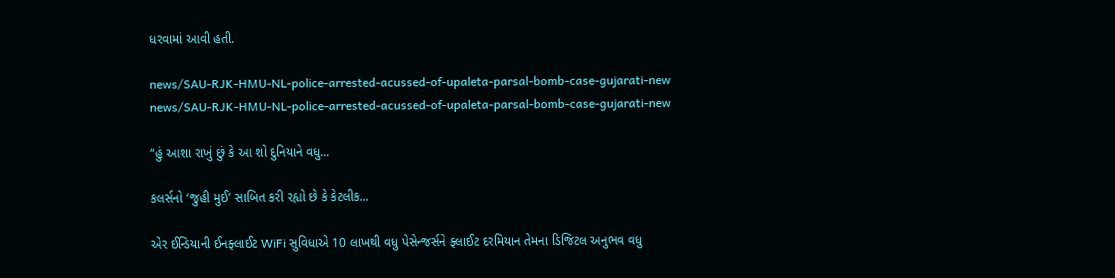ધરવામાં આવી હતી.

news/SAU-RJK-HMU-NL-police-arrested-acussed-of-upaleta-parsal-bomb-case-gujarati-new
news/SAU-RJK-HMU-NL-police-arrested-acussed-of-upaleta-parsal-bomb-case-gujarati-new

“હું આશા રાખું છું કે આ શો દુનિયાને વધુ...

કલર્સનો ‘જુહી મુઈ’ સાબિત કરી રહ્યો છે કે કેટલીક...

એર ઈન્ડિયાની ઈનફ્લાઈટ WiFi સુવિધાએ 10 લાખથી વધુ પેસેન્જર્સને ફ્લાઈટ દરમિયાન તેમના ડિજિટલ અનુભવ વધુ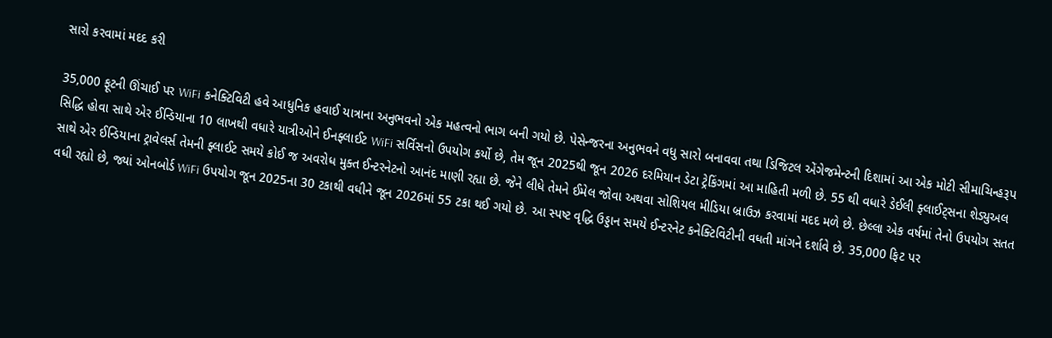સારો કરવામાં મદદ કરી

35,000 ફૂટની ઊંચાઈ પર WiFi કનેક્ટિવિટી હવે આધુનિક હવાઈ યાત્રાના અનુભવનો એક મહત્વનો ભાગ બની ગયો છે. પેસેન્જરના અનુભવને વધુ સારો બનાવવા તથા ડિજિટલ એંગેજમેન્ટની દિશામાં આ એક મોટી સીમાચિન્હરૂપ સિદ્ધિ હોવા સાથે એર ઈન્ડિયાના 10 લાખથી વધારે યાત્રીઓને ઈનફ્લાઈટ WiFi સર્વિસનો ઉપયોગ કર્યો છે, તેમ જૂન 2025થી જૂન 2026 દરમિયાન ડેટા ટ્રેકિંગમાં આ માહિતી મળી છે. 55 થી વધારે ડેઈલી ફ્લાઈટ્સના શેડ્યુઅલ સાથે એર ઈન્ડિયાના ટ્રાવેલર્સ તેમની ફ્લાઈટ સમયે કોઈ જ અવરોધ મુક્ત ઈન્ટરનેટનો આનંદ માણી રહ્યા છે. જેને લીધે તેમને ઈમેલ જોવા અથવા સોશિયલ મીડિયા બ્રાઉઝ કરવામાં મદદ મળે છે. છેલ્લા એક વર્ષમાં તેનો ઉપયોગ સતત વધી રહ્યો છે, જ્યાં ઓનબોર્ડ WiFi ઉપયોગ જૂન 2025ના 30 ટકાથી વધીને જૂન 2026માં 55 ટકા થઈ ગયો છે. આ સ્પષ્ટ વૃદ્ધિ ઉડ્ડાન સમયે ઈન્ટરનેટ કનેક્ટિવિટીની વધતી માંગને દર્શાવે છે. 35,000 ફિટ પર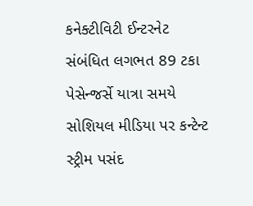કનેક્ટીવિટી ઈન્ટરનેટ સંબંધિત લગભત 89 ટકા પેસેન્જર્સે યાત્રા સમયે સોશિયલ મીડિયા પર કન્ટેન્ટ સ્ટ્રીમ પસંદ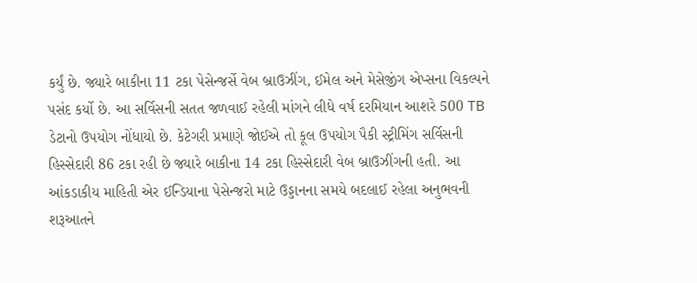કર્યું છે. જ્યારે બાકીના 11 ટકા પેસેન્જર્સે વેબ બ્રાઉઝીંગ, ઈમેલ અને મેસેજીંગ એપ્સના વિકલ્પને પસંદ કર્યો છે. આ સર્વિસની સતત જળવાઈ રહેલી માંગને લીધે વર્ષ દરમિયાન આશરે 500 TB ડેટાનો ઉપયોગ નોંધાયો છે. કેટેગરી પ્રમાણે જોઈએ તો કૂલ ઉપયોગ પૈકી સ્ટ્રીમિંગ સર્વિસની હિસ્સેદારી 86 ટકા રહી છે જ્યારે બાકીના 14 ટકા હિસ્સેદારી વેબ બ્રાઉઝીંગની હતી. આ આંકડાકીય માહિતી એર ઈન્ડિયાના પેસેન્જરો માટે ઉડ્ડાનના સમયે બદલાઈ રહેલા અનુભવની શરૂઆતને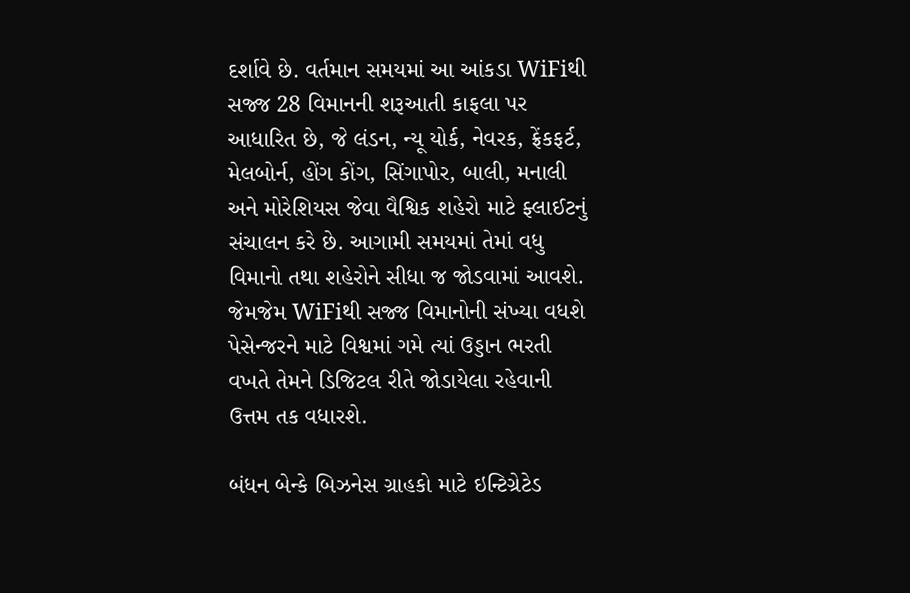દર્શાવે છે. વર્તમાન સમયમાં આ આંકડા WiFiથી સજ્જ 28 વિમાનની શરૂઆતી કાફલા પર આધારિત છે, જે લંડન, ન્યૂ યોર્ક, નેવરક, ફ્રેંકફર્ટ, મેલબોર્ન, હોંગ કોંગ, સિંગાપોર, બાલી, મનાલી અને મોરેશિયસ જેવા વૈશ્વિક શહેરો માટે ફ્લાઈટનું સંચાલન કરે છે. આગામી સમયમાં તેમાં વધુ વિમાનો તથા શહેરોને સીધા જ જોડવામાં આવશે. જેમજેમ WiFiથી સજ્જ વિમાનોની સંખ્યા વધશે પેસેન્જરને માટે વિશ્વમાં ગમે ત્યાં ઉડ્ડાન ભરતી વખતે તેમને ડિજિટલ રીતે જોડાયેલા રહેવાની ઉત્તમ તક વધારશે.

બંધન બેન્કે બિઝનેસ ગ્રાહકો માટે ઇન્ટિગ્રેટેડ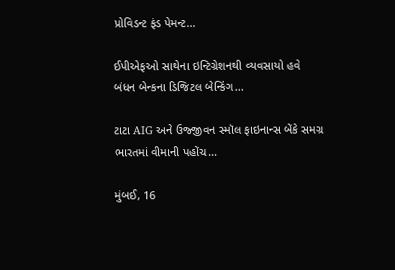પ્રોવિડન્ટ ફંડ પેમન્ટ...

ઈપીએફઓ સાથેના ઇન્ટિગ્રેશનથી વ્યવસાયો હવે બંધન બેન્કના ડિજિટલ બેન્કિંગ...

ટાટા AIG અને ઉજ્જીવન સ્મૉલ ફાઇનાન્સ બેંકે સમગ્ર ભારતમાં વીમાની પહોંચ...

મુંબઈ, 16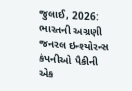જુલાઈ, 2026: ભારતની અગ્રણી જનરલ ઇન્શ્યોરન્સ કંપનીઓ પૈકીની એક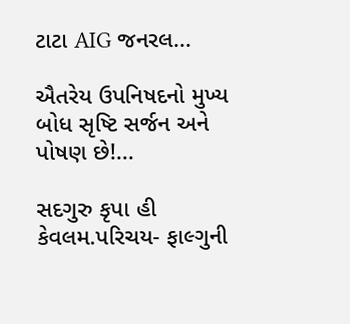ટાટા AIG જનરલ...

ઐતરેય ઉપનિષદનો મુખ્ય બોધ સૃષ્ટિ સર્જન અને પોષણ છે!...

સદગુરુ કૃપા હી કેવલમ.પરિચય- ફાલ્ગુની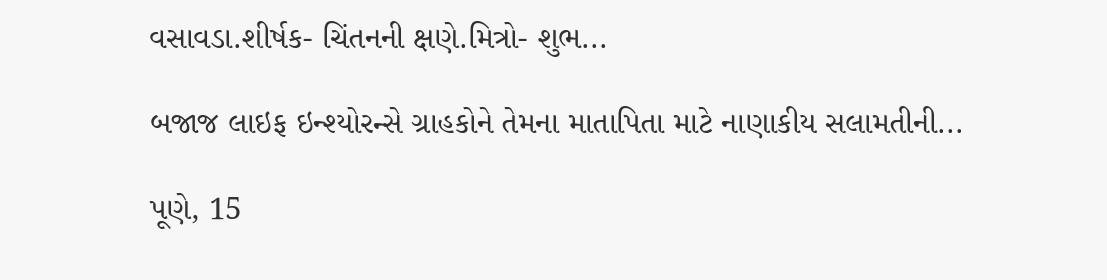વસાવડા.શીર્ષક- ચિંતનની ક્ષણે.મિત્રો- શુભ...

બજાજ લાઇફ ઇન્શ્યોરન્સે ગ્રાહકોને તેમના માતાપિતા માટે નાણાકીય સલામતીની...

પૂણે, 15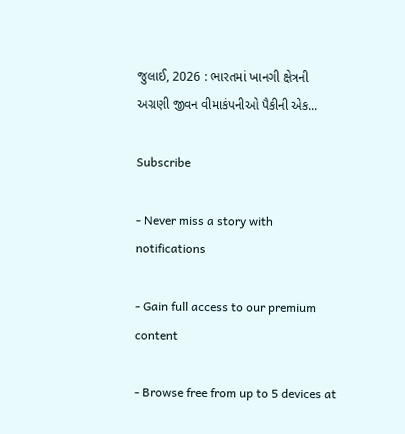જુલાઈ, 2026 : ભારતમાં ખાનગી ક્ષેત્રની અગ્રણી જીવન વીમાકંપનીઓ પૈકીની એક...

Subscribe

- Never miss a story with notifications

- Gain full access to our premium content

- Browse free from up to 5 devices at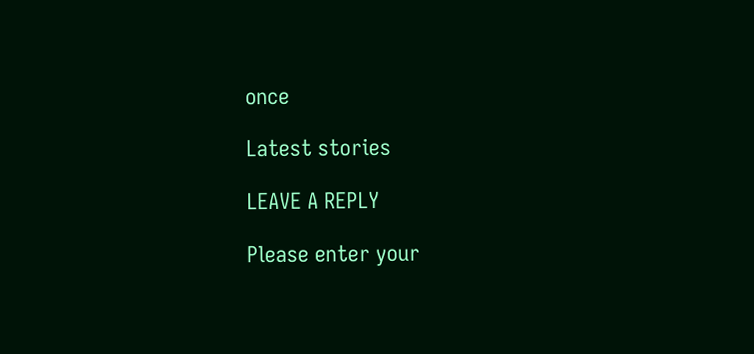once

Latest stories

LEAVE A REPLY

Please enter your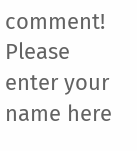comment!
Please enter your name here